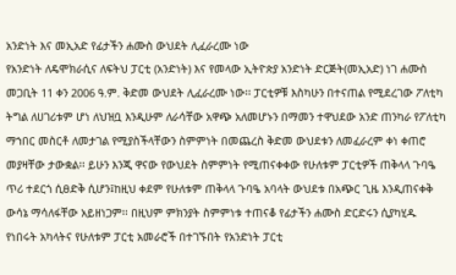አንድነት እና መኢአድ የፊታችን ሐሙስ ውህደት ሊፈራረሙ ነው
የአንድነት ለዴሞክራሲና ለፍትህ ፓርቲ (አንድነት) እና የመላው ኢትዮጵያ አንድነት ድርጅት(መኢአድ) ነገ ሐሙስ መጋቢት 11 ቀን 2006 ዓ.ም. ቅድመ ውህደት ሊፈራረሙ ነው፡፡ ፓርቲዎቹ እስካሁን በተናጠል የሚደረገው ፖለቲካ ትግል ለሀገሪቱም ሆነ ለህዝቧ እንዲሁም ለራሳቸው አዋጭ አለመሆኑን በማመን ተዋህደው አንድ ጠንካራ የፖለቲካ ማኀበር መስርቶ ለመታገል የሚያስችላቸውን ስምምነት በመጨረስ ቅድመ ውህደቱን ለመፈራረም ቀነ ቀጠሮ መያዛቸው ታውቋል፡፡ ይሁን እንጂ ዋናው የውህደት ስምምነት የሚጠናቀቀው የሁለቱም ፓርቲዎች ጠቅላላ ጉባዔ ጥሪ ተደርጎ ሲፀድቅ ሲሆን፤ከዚህ ቀደም የሁለቱም ጠቅላላ ጉባዔ አባላት ውህደቱ በአጭር ጊዜ እንዲጠናቀቅ ውሳኔ ማሳለፋቸው አይዘነጋም፡፡ በዚህም ምክንያት ስምምነቱ ተጠናቆ የፊታችን ሐሙስ ድርድሩን ሲያካሂዱ የነበሩት አካላትና የሁለቱም ፓርቲ አመራሮች በተገኙበት የአንድነት ፓርቲ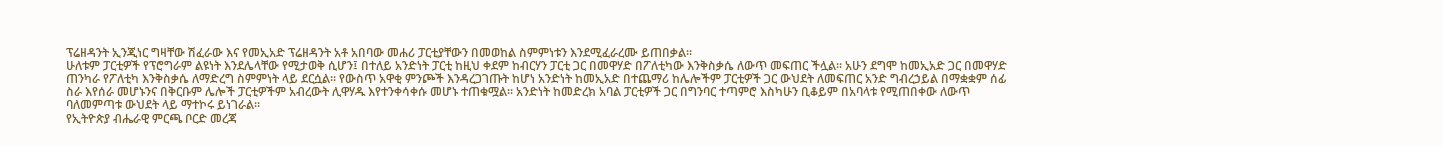ፕሬዘዳንት ኢንጂነር ግዛቸው ሽፈራው እና የመኢአድ ፕሬዘዳንት አቶ አበባው መሐሪ ፓርቲያቸውን በመወከል ስምምነቱን እንደሚፈራረሙ ይጠበቃል፡፡
ሁለቱም ፓርቲዎች የፕሮግራም ልዩነት እንደሌላቸው የሚታወቅ ሲሆን፤ በተለይ አንድነት ፓርቲ ከዚህ ቀደም ከብርሃን ፓርቲ ጋር በመዋሃድ በፖለቲካው እንቅስቃሴ ለውጥ መፍጠር ችሏል፡፡ አሁን ደግሞ ከመኢአድ ጋር በመዋሃድ ጠንካራ የፖለቲካ እንቅስቃሴ ለማድረግ ስምምነት ላይ ደርሷል፡፡ የውስጥ አዋቂ ምንጮች እንዳረጋገጡት ከሆነ አንድነት ከመኢአድ በተጨማሪ ከሌሎችም ፓርቲዎች ጋር ውህደት ለመፍጠር አንድ ግብረኃይል በማቋቋም ሰፊ ስራ እየሰራ መሆኑንና በቅርቡም ሌሎች ፓርቲዎችም አብረውት ሊዋሃዱ እየተንቀሳቀሱ መሆኑ ተጠቁሟል፡፡ አንድነት ከመድረክ አባል ፓርቲዎች ጋር በግንባር ተጣምሮ እስካሁን ቢቆይም በአባላቱ የሚጠበቀው ለውጥ ባለመምጣቱ ውህደት ላይ ማተኮሩ ይነገራል፡፡
የኢትዮጵያ ብሔራዊ ምርጫ ቦርድ መረጃ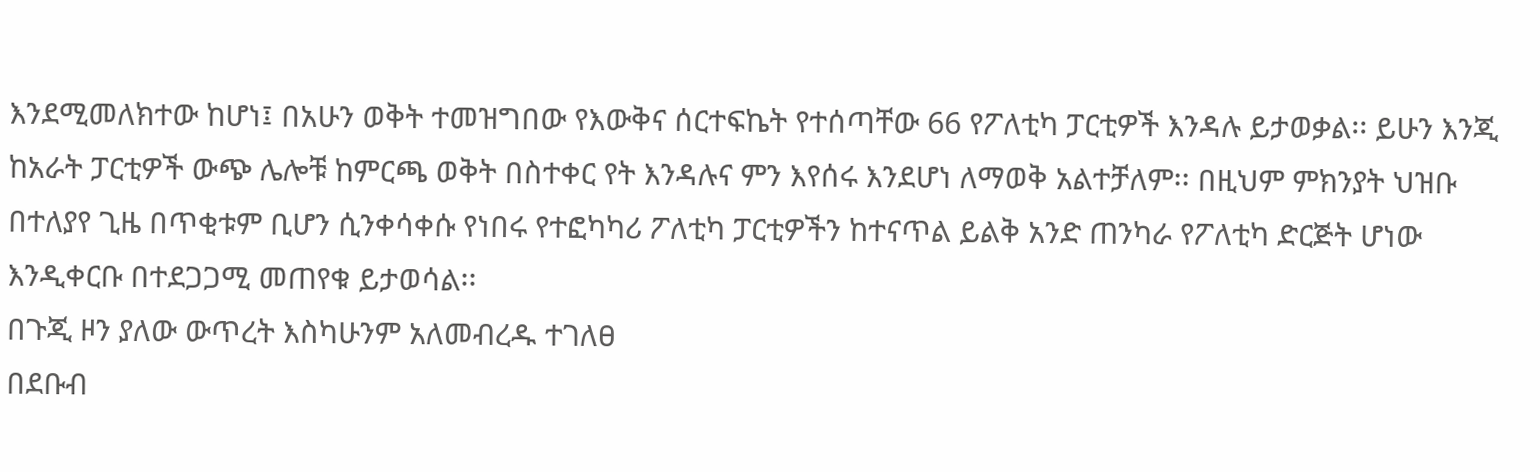እንደሚመለክተው ከሆነ፤ በአሁን ወቅት ተመዝግበው የእውቅና ሰርተፍኬት የተሰጣቸው 66 የፖለቲካ ፓርቲዎች እንዳሉ ይታወቃል፡፡ ይሁን እንጂ ከአራት ፓርቲዎች ውጭ ሌሎቹ ከምርጫ ወቅት በስተቀር የት እንዳሉና ምን እየሰሩ እንደሆነ ለማወቅ አልተቻለም፡፡ በዚህም ምክንያት ህዝቡ በተለያየ ጊዜ በጥቂቱም ቢሆን ሲንቀሳቀሱ የነበሩ የተፎካካሪ ፖለቲካ ፓርቲዎችን ከተናጥል ይልቅ አንድ ጠንካራ የፖለቲካ ድርጅት ሆነው እንዲቀርቡ በተደጋጋሚ መጠየቁ ይታወሳል፡፡
በጉጂ ዞን ያለው ውጥረት እስካሁንም አለመብረዱ ተገለፀ
በደቡብ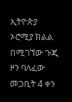ኢትዮጵያ ኦሮሚያ ክልል በሚገኘው ጉጂ ዞን ባለፈው መጋቢት 4 ቀን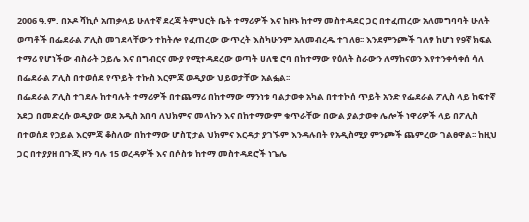2006 ዓ.ም. በኦዶ ሻኪሶ አጠቃላይ ሁለተኛ ደረጃ ትምህርት ቤት ተማሪዎች እና ከዞኑ ከተማ መስተዳደር ጋር በተፈጠረው አለመግባባት ሁለት ወጣቶች በፌደራል ፖሊስ መገደላቸውን ተከትሎ የፈጠረው ውጥረት እስካሁንም አለመብረዱ ተገለፀ፡፡ እንደምንጮች ገለፃ ከሆነ የ9ኛ ክፍል ተማሪ የሆነችው ብስራት ኃይሌ እና በግብርና ሙያ የሚተዳደረው ወጣት ሀለቄ ሮባ በከተማው የዕለት ስራውን ለማከናወን እየተንቀሳቀሰ ሳለ በፌደራል ፖሊስ በተወሰደ የጥይት ተኩስ እርምጃ ወዲያው ህይወታቸው አልፏል፡፡
በፌደራል ፖሊስ ተገደሉ ከተባሉት ተማሪዎች በተጨማሪ በከተማው ማንነቱ ባልታወቀ አካል በተተኮሰ ጥይት አንድ የፌደራል ፖሊስ ላይ ከፍተኛ አደጋ በመድረሱ ወዲያው ወደ አዲስ አበባ ለህክምና መላኩን እና በከተማውም ቁጥራቸው በውል ያልታወቀ ሌሎች ነዋሪዎች ላይ በፖሊስ በተወሰደ የኃይል እርምጃ ቆስለው በከተማው ሆስፒታል ህክምና እርዳታ ያገኙም እንዳሉበት የአዲስሚያ ምንጮች ጨምረው ገልፀዋል፡፡ ከዚህ ጋር በተያያዘ በጉጂ ዞን ባሉ 15 ወረዳዎች እና በሶስቱ ከተማ መስተዳደሮች ነጌሌ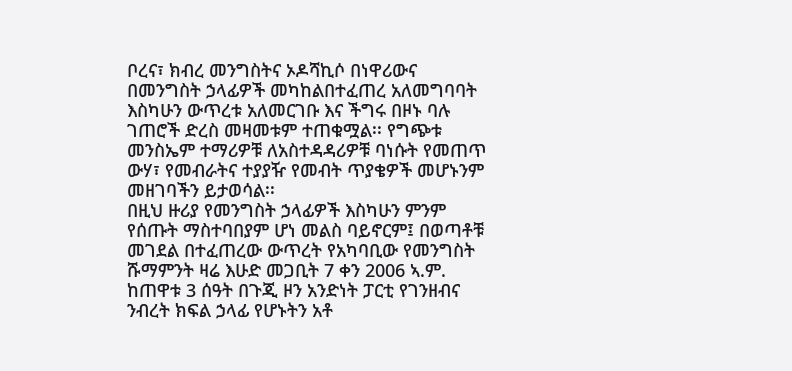ቦረና፣ ክብረ መንግስትና ኦዶሻኪሶ በነዋሪውና በመንግስት ኃላፊዎች መካከልበተፈጠረ አለመግባባት እስካሁን ውጥረቱ አለመርገቡ እና ችግሩ በዞኑ ባሉ ገጠሮች ድረስ መዛመቱም ተጠቁሟል፡፡ የግጭቱ መንስኤም ተማሪዎቹ ለአስተዳዳሪዎቹ ባነሱት የመጠጥ ውሃ፣ የመብራትና ተያያዥ የመብት ጥያቄዎች መሆኑንም መዘገባችን ይታወሳል፡፡
በዚህ ዙሪያ የመንግስት ኃላፊዎች እስካሁን ምንም የሰጡት ማስተባበያም ሆነ መልስ ባይኖርም፤ በወጣቶቹ መገደል በተፈጠረው ውጥረት የአካባቢው የመንግስት ሹማምንት ዛሬ እሁድ መጋቢት 7 ቀን 2006 ኣ.ም. ከጠዋቱ 3 ሰዓት በጉጂ ዞን አንድነት ፓርቲ የገንዘብና ንብረት ክፍል ኃላፊ የሆኑትን አቶ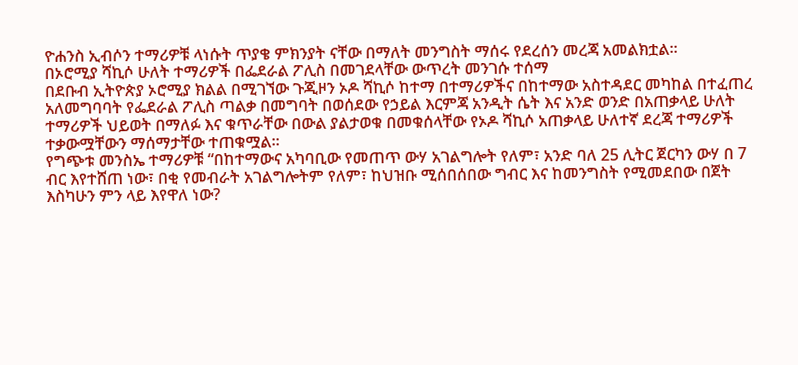ዮሐንስ ኢብሶን ተማሪዎቹ ላነሱት ጥያቄ ምክንያት ናቸው በማለት መንግስት ማሰሩ የደረሰን መረጃ አመልክቷል፡፡
በኦሮሚያ ሻኪሶ ሁለት ተማሪዎች በፌደራል ፖሊስ በመገደላቸው ውጥረት መንገሱ ተሰማ
በደቡብ ኢትዮጵያ ኦሮሚያ ክልል በሚገኘው ጉጂዞን ኦዶ ሻኪሶ ከተማ በተማሪዎችና በከተማው አስተዳደር መካከል በተፈጠረ አለመግባባት የፌደራል ፖሊስ ጣልቃ በመግባት በወሰደው የኃይል እርምጃ አንዲት ሴት እና አንድ ወንድ በአጠቃላይ ሁለት ተማሪዎች ህይወት በማለፉ እና ቁጥራቸው በውል ያልታወቁ በመቁሰላቸው የኦዶ ሻኪሶ አጠቃላይ ሁለተኛ ደረጃ ተማሪዎች ተቃውሟቸውን ማሰማታቸው ተጠቁሟል፡፡
የግጭቱ መንስኤ ተማሪዎቹ “በከተማውና አካባቢው የመጠጥ ውሃ አገልግሎት የለም፣ አንድ ባለ 25 ሊትር ጀርካን ውሃ በ 7 ብር እየተሸጠ ነው፣ በቂ የመብራት አገልግሎትም የለም፣ ከህዝቡ ሚሰበሰበው ግብር እና ከመንግስት የሚመደበው በጀት እስካሁን ምን ላይ እየዋለ ነው?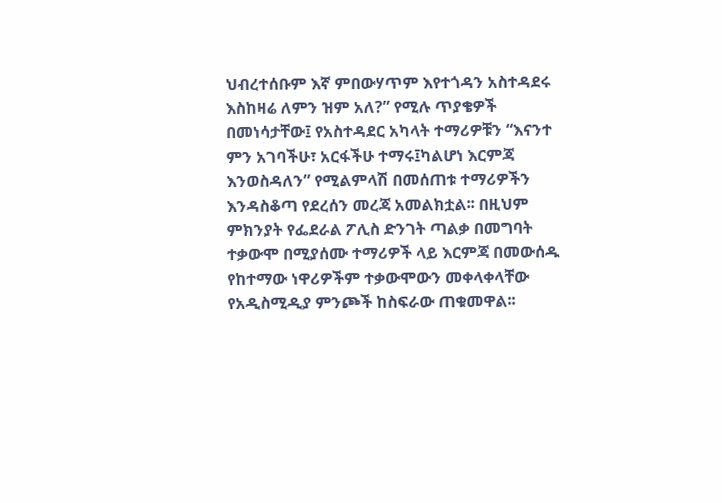ህብረተሰቡም እኛ ምበውሃጥም እየተጎዳን አስተዳደሩ እስከዛሬ ለምን ዝም አለ?” የሚሉ ጥያቄዎች በመነሳታቸው፤ የአስተዳደር አካላት ተማሪዎቹን “እናንተ ምን አገባችሁ፣ አርፋችሁ ተማሩ፤ካልሆነ እርምጃ እንወስዳለን” የሚልምላሽ በመሰጠቱ ተማሪዎችን እንዳስቆጣ የደረሰን መረጃ አመልክቷል፡፡ በዚህም ምክንያት የፌደራል ፖሊስ ድንገት ጣልቃ በመግባት ተቃውሞ በሚያሰሙ ተማሪዎች ላይ እርምጃ በመውሰዱ የከተማው ነዋሪዎችም ተቃውሞውን መቀላቀላቸው የአዲስሚዲያ ምንጮች ከስፍራው ጠቁመዋል፡፡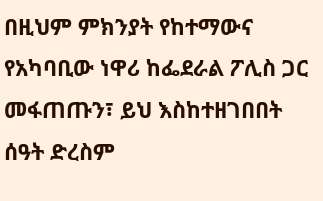በዚህም ምክንያት የከተማውና የአካባቢው ነዋሪ ከፌደራል ፖሊስ ጋር መፋጠጡን፣ ይህ እስከተዘገበበት ሰዓት ድረስም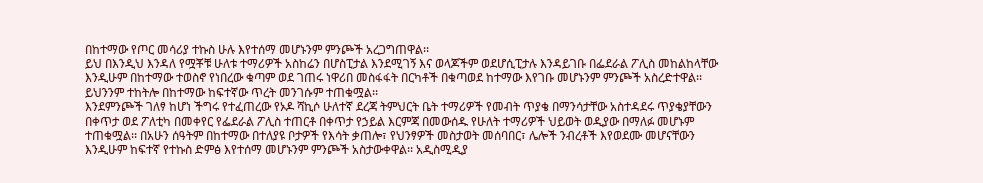በከተማው የጦር መሳሪያ ተኩስ ሁሉ እየተሰማ መሆኑንም ምንጮች አረጋግጠዋል፡፡
ይህ በእንዲህ እንዳለ የሟቾቹ ሁለቱ ተማሪዎች አስከሬን በሆስፒታል እንደሚገኝ እና ወላጆችም ወደሆሲፒታሉ እንዳይገቡ በፌደራል ፖሊስ መከልከላቸው እንዲሁም በከተማው ተወስኖ የነበረው ቁጣም ወደ ገጠሩ ነዋሪበ መስፋፋት በርካቶች በቁጣወደ ከተማው እየገቡ መሆኑንም ምንጮች አስረድተዋል፡፡ ይህንንም ተከትሎ በከተማው ከፍተኛው ጥረት መንገሱም ተጠቁሟል፡፡
እንደምንጮች ገለፃ ከሆነ ችግሩ የተፈጠረው የኦዶ ሻኪሶ ሁለተኛ ደረጃ ትምህርት ቤት ተማሪዎች የመብት ጥያቄ በማንሳታቸው አስተዳደሩ ጥያቄያቸውን በቀጥታ ወደ ፖለቲካ በመቀየር የፌደራል ፖሊስ ተጠርቶ በቀጥታ የኃይል እርምጃ በመውሰዱ የሁለት ተማሪዎች ህይወት ወዲያው በማለፉ መሆኑም ተጠቁሟል፡፡ በአሁን ሰዓትም በከተማው በተለያዩ ቦታዎች የእሳት ቃጠሎ፣ የህንፃዎች መስታወት መሰባበር፣ ሌሎች ንብረቶች እየወደሙ መሆናቸውን እንዲሁም ከፍተኛ የተኩስ ድምፅ እየተሰማ መሆኑንም ምንጮች አስታውቀዋል፡፡ አዲስሚዲያ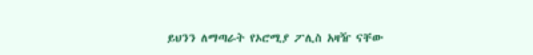ይህንን ለማጣራት የኦሮሚያ ፖሊስ አዛዥ ናቸው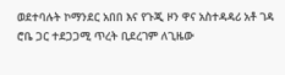ወደተባሉት ኮማንደር አበበ እና የጉጂ ዞን ዋና አስተዳዳሪ አቶ ገዳ ሮቤ ጋር ተደጋጋሚ ጥረት ቢደረገም ለጊዜው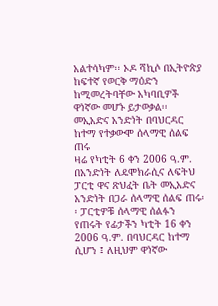አልተሳካም፡፡ ኦዶ ሻኪሶ በኢትዮጵያ ከፍተኛ የወርቅ ማዕድን ከሚመረትባቸው አካባቢዎች ዋነኛው መሆኑ ይታወቃል፡፡
መኢአድና አንድነት በባህርዳር ከተማ የተቃውሞ ሰላማዊ ሰልፍ ጠሩ
ዛሬ የካቲት 6 ቀን 2006 ዓ.ም. በአንድነት ለዴሞክራሲና ለፍትህ ፓርቲ ዋና ጽህፈት ቤት መኢአድና አንድነት በጋራ ሰላማዊ ሰልፍ ጠሩ፡፡ ፓርቲዎቹ ሰላማዊ ሰልፉን የጠሩት የፊታችን ካቲት 16 ቀን 2006 ዓ.ም. በባህርዳር ከተማ ሲሆን ፤ ለዚህም ዋነኛው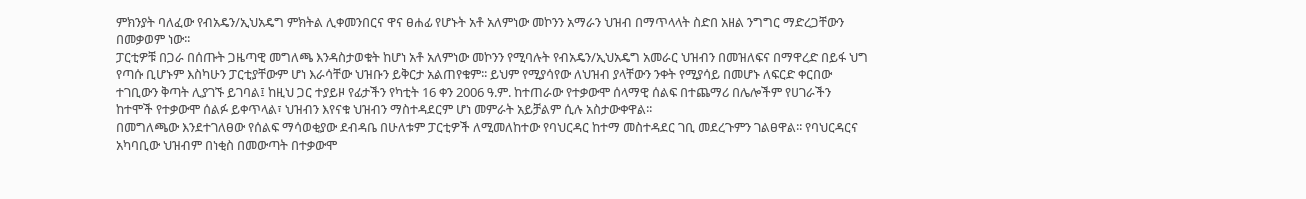ምክንያት ባለፈው የብአዴን/ኢህአዴግ ምክትል ሊቀመንበርና ዋና ፀሐፊ የሆኑት አቶ አለምነው መኮንን አማራን ህዝብ በማጥላላት ስድበ አዘል ንግግር ማድረጋቸውን በመቃወም ነው፡፡
ፓርቲዎቹ በጋራ በሰጡት ጋዜጣዊ መግለጫ እንዳስታወቁት ከሆነ አቶ አለምነው መኮንን የሚባሉት የብአዴን/ኢህአዴግ አመራር ህዝብን በመዝለፍና በማዋረድ በይፋ ህግ የጣሱ ቢሆኑም እስካሁን ፓርቲያቸውም ሆነ እራሳቸው ህዝቡን ይቅርታ አልጠየቁም፡፡ ይህም የሚያሳየው ለህዝብ ያላቸውን ንቀት የሚያሳይ በመሆኑ ለፍርድ ቀርበው ተገቢውን ቅጣት ሊያገኙ ይገባል፤ ከዚህ ጋር ተያይዞ የፊታችን የካቲት 16 ቀን 2006 ዓ.ም. ከተጠራው የተቃውሞ ሰላማዊ ሰልፍ በተጨማሪ በሌሎችም የሀገራችን ከተሞች የተቃውሞ ሰልፉ ይቀጥላል፣ ህዝብን እየናቁ ህዝብን ማስተዳደርም ሆነ መምራት አይቻልም ሲሉ አስታውቀዋል፡፡
በመግለጫው እንደተገለፀው የሰልፍ ማሳወቂያው ደብዳቤ በሁለቱም ፓርቲዎች ለሚመለከተው የባህርዳር ከተማ መስተዳደር ገቢ መደረጉምን ገልፀዋል፡፡ የባህርዳርና አካባቢው ህዝብም በነቂስ በመውጣት በተቃውሞ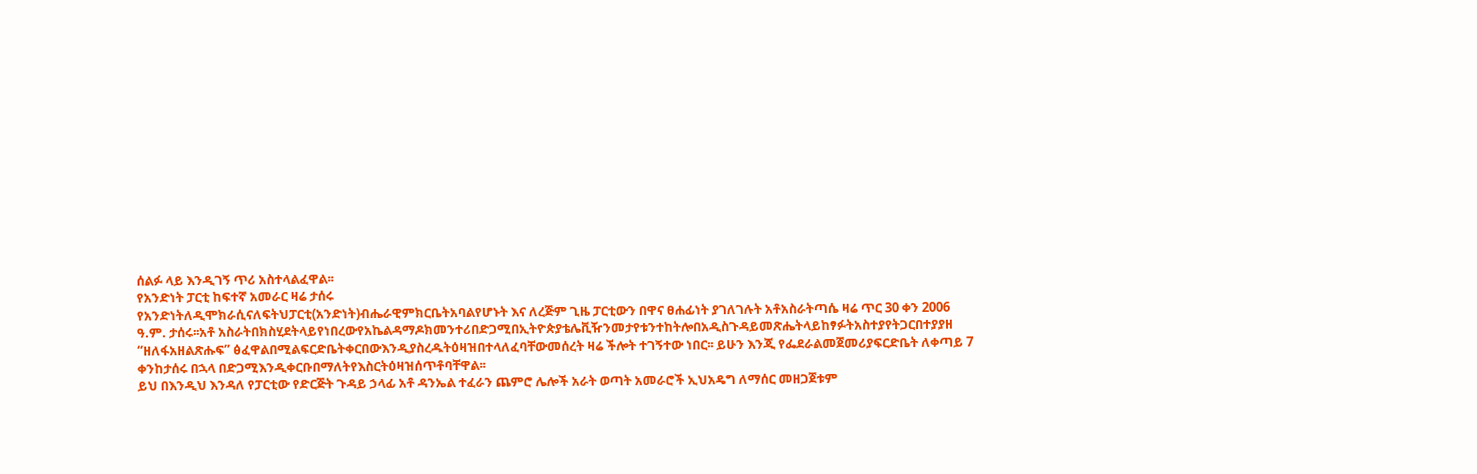ሰልፉ ላይ እንዲገኝ ጥሪ አስተላልፈዋል፡፡
የአንድነት ፓርቲ ከፍተኛ አመራር ዛሬ ታሰሩ
የአንድነትለዲሞክራሲናለፍትህፓርቲ(አንድነት)ብሔራዊምክርቤትአባልየሆኑት እና ለረጅም ጊዜ ፓርቲውን በዋና ፀሐፊነት ያገለገሉት አቶአስራትጣሴ ዛሬ ጥር 30 ቀን 2006 ዓ.ም. ታሰሩ፡፡አቶ አስራትበክስሂደትላይየነበረውየአኬልዳማዶክመንተሪበድጋሚበኢትዮጵያቴሌቪዥንመታየቱንተከትሎበአዲስጉዳይመጽሔትላይከፃፉትአስተያየትጋርበተያያዘ “ዘለፋአዘልጽሑፍ” ፅፈዋልበሚልፍርድቤትቀርበውእንዲያስረዱትዕዛዝበተላለፈባቸውመሰረት ዛሬ ችሎት ተገኝተው ነበር፡፡ ይሁን እንጂ የፌደራልመጀመሪያፍርድቤት ለቀጣይ 7 ቀንከታሰሩ በኋላ በድጋሚእንዲቀርቡበማለትየእስርትዕዛዝሰጥቶባቸዋል፡፡
ይህ በእንዲህ እንዳለ የፓርቲው የድርጅት ጉዳይ ኃላፊ አቶ ዳንኤል ተፈራን ጨምሮ ሌሎች አራት ወጣት አመራሮች ኢህአዴግ ለማሰር መዘጋጀቱም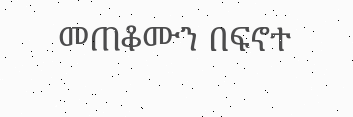መጠቆሙን በፍኖተ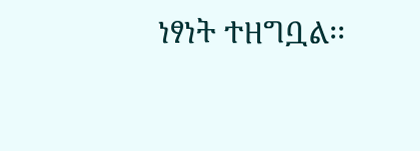ነፃነት ተዘግቧል፡፡